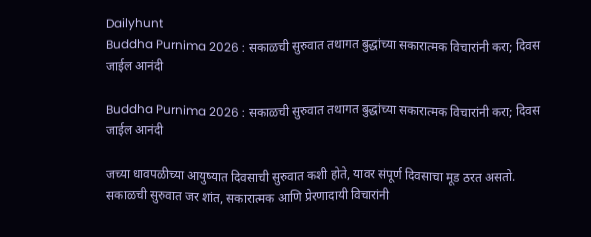Dailyhunt
Buddha Purnima 2026 : सकाळची सुरुवात तथागत बुद्धांच्या सकारात्मक विचारांनी करा; दिवस जाईल आनंदी

Buddha Purnima 2026 : सकाळची सुरुवात तथागत बुद्धांच्या सकारात्मक विचारांनी करा; दिवस जाईल आनंदी

जच्या धावपळीच्या आयुष्यात दिवसाची सुरुवात कशी होते, यावर संपूर्ण दिवसाचा मूड ठरत असतो. सकाळची सुरुवात जर शांत, सकारात्मक आणि प्रेरणादायी विचारांनी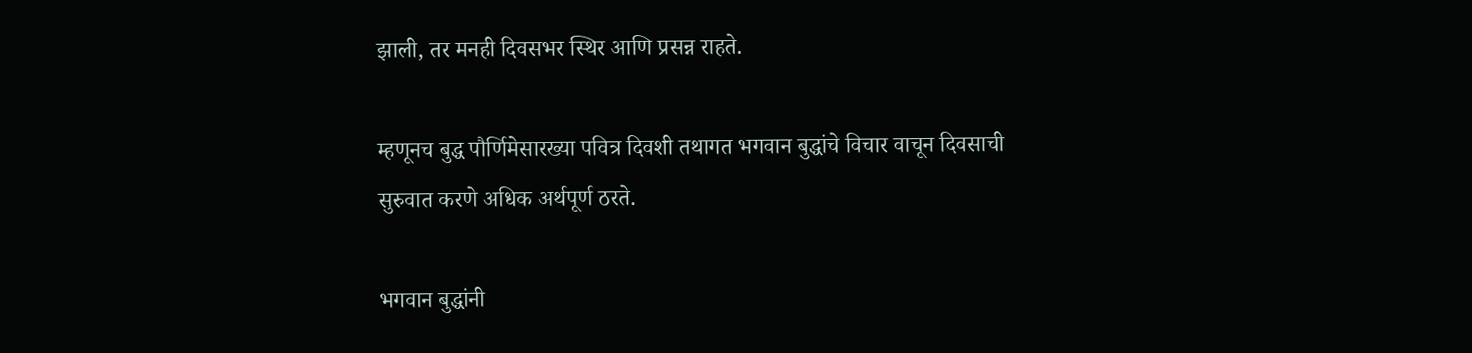झाली, तर मनही दिवसभर स्थिर आणि प्रसन्न राहते.

म्हणूनच बुद्ध पौर्णिमेसारख्या पवित्र दिवशी तथागत भगवान बुद्धांचे विचार वाचून दिवसाची सुरुवात करणे अधिक अर्थपूर्ण ठरते.

भगवान बुद्धांनी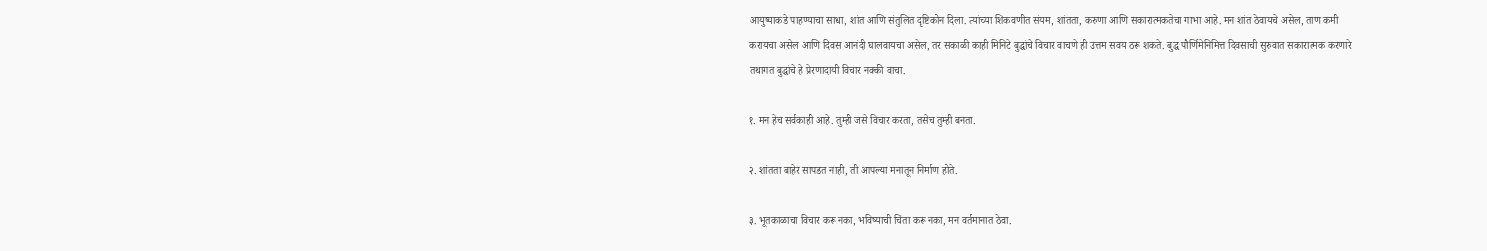आयुष्याकडे पाहण्याचा साधा, शांत आणि संतुलित दृष्टिकोन दिला. त्यांच्या शिकवणीत संयम, शांतता, करुणा आणि सकारात्मकतेचा गाभा आहे. मन शांत ठेवायचे असेल, ताण कमी करायचा असेल आणि दिवस आनंदी घालवायचा असेल, तर सकाळी काही मिनिटे बुद्धांचे विचार वाचणे ही उत्तम सवय ठरू शकते. बुद्ध पौर्णिमेनिमित्त दिवसाची सुरुवात सकारात्मक करणारे तथागत बुद्धांचे हे प्रेरणादायी विचार नक्की वाचा.

१. मन हेच सर्वकाही आहे. तुम्ही जसे विचार करता, तसेच तुम्ही बनता.

२. शांतता बाहेर सापडत नाही, ती आपल्या मनातून निर्माण होते.

३. भूतकाळाचा विचार करू नका, भविष्याची चिंता करू नका, मन वर्तमानात ठेवा.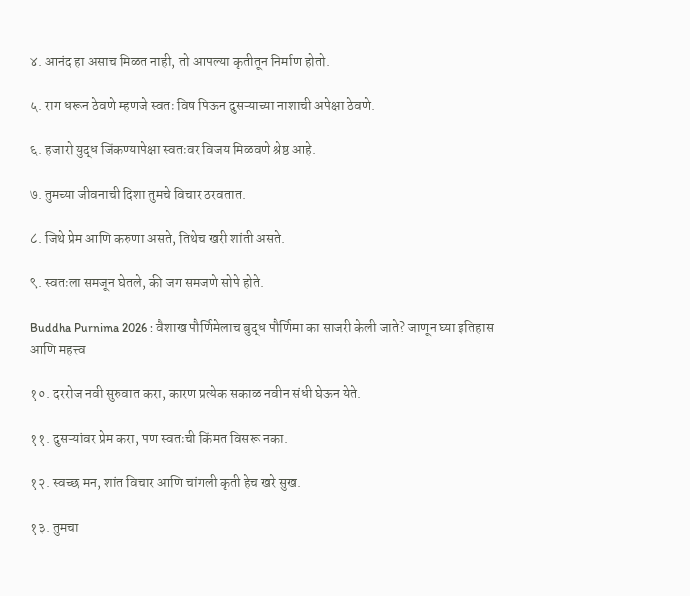४. आनंद हा असाच मिळत नाही, तो आपल्या कृतीतून निर्माण होतो.

५. राग धरून ठेवणे म्हणजे स्वतः विष पिऊन दुसऱ्याच्या नाशाची अपेक्षा ठेवणे.

६. हजारो युद्ध जिंकण्यापेक्षा स्वतःवर विजय मिळवणे श्रेष्ठ आहे.

७. तुमच्या जीवनाची दिशा तुमचे विचार ठरवतात.

८. जिथे प्रेम आणि करुणा असते, तिथेच खरी शांती असते.

९. स्वतःला समजून घेतले, की जग समजणे सोपे होते.

Buddha Purnima 2026 : वैशाख पौर्णिमेलाच बुद्ध पौर्णिमा का साजरी केली जाते? जाणून घ्या इतिहास आणि महत्त्व

१०. दररोज नवी सुरुवात करा, कारण प्रत्येक सकाळ नवीन संधी घेऊन येते.

११. दुसऱ्यांवर प्रेम करा, पण स्वतःची किंमत विसरू नका.

१२. स्वच्छ मन, शांत विचार आणि चांगली कृती हेच खरे सुख.

१३. तुमचा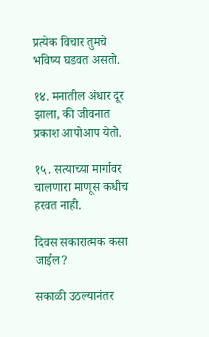प्रत्येक विचार तुमचे भविष्य घडवत असतो.

१४. मनातील अंधार दूर झाला, की जीवनात प्रकाश आपोआप येतो.

१५. सत्याच्या मार्गावर चालणारा माणूस कधीच हरवत नाही.

दिवस सकारात्मक कसा जाईल?

सकाळी उठल्यानंतर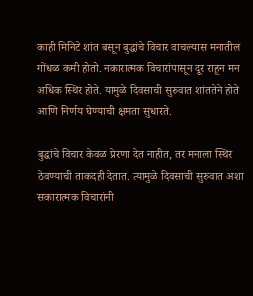काही मिनिटे शांत बसून बुद्धांचे विचार वाचल्यास मनातील गोंधळ कमी होतो. नकारात्मक विचारांपासून दूर राहून मन अधिक स्थिर होते. यामुळे दिवसाची सुरुवात शांततेने होते आणि निर्णय घेण्याची क्षमता सुधारते.

बुद्धांचे विचार केवळ प्रेरणा देत नाहीत, तर मनाला स्थिर ठेवण्याची ताकदही देतात. त्यामुळे दिवसाची सुरुवात अशा सकारात्मक विचारांनी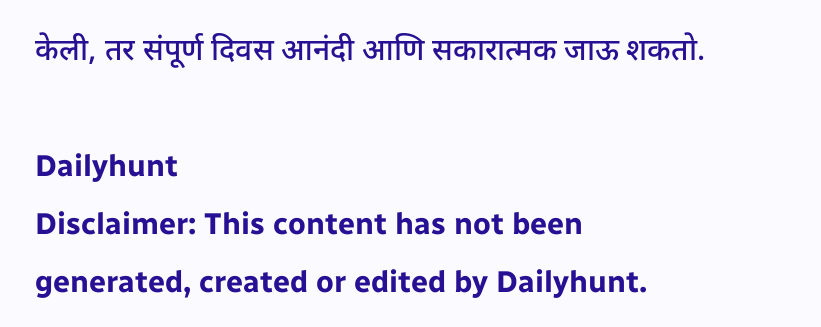केली, तर संपूर्ण दिवस आनंदी आणि सकारात्मक जाऊ शकतो.

Dailyhunt
Disclaimer: This content has not been generated, created or edited by Dailyhunt.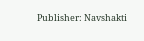Publisher: Navshakti